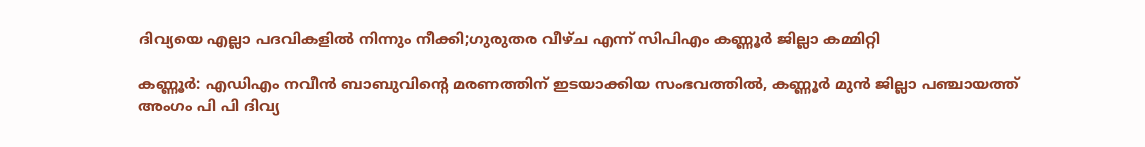ദിവ്യയെ എല്ലാ പദവികളില്‍ നിന്നും നീക്കി;ഗുരുതര വീഴ്ച എന്ന് സിപിഎം കണ്ണൂര്‍ ജില്ലാ കമ്മിറ്റി

കണ്ണൂര്‍: എഡിഎം നവീന്‍ ബാബുവിന്റെ മരണത്തിന് ഇടയാക്കിയ സംഭവത്തില്‍, കണ്ണൂര്‍ മുന്‍ ജില്ലാ പഞ്ചായത്ത് അംഗം പി പി ദിവ്യ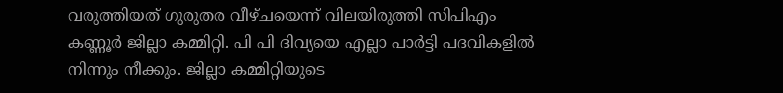വരുത്തിയത് ഗുരുതര വീഴ്ചയെന്ന് വിലയിരുത്തി സിപിഎം കണ്ണൂര്‍ ജില്ലാ കമ്മിറ്റി. പി പി ദിവ്യയെ എല്ലാ പാര്‍ട്ടി പദവികളില്‍ നിന്നും നീക്കും. ജില്ലാ കമ്മിറ്റിയുടെ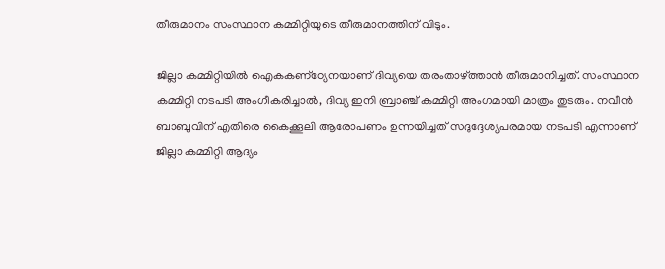തീരുമാനം സംസ്ഥാന കമ്മിറ്റിയുടെ തീരുമാനത്തിന് വിടും.

ജില്ലാ കമ്മിറ്റിയില്‍ ഐകകണ്‌ഠ്യേനയാണ് ദിവ്യയെ തരംതാഴ്ത്താന്‍ തീരുമാനിച്ചത്. സംസ്ഥാന കമ്മിറ്റി നടപടി അംഗീകരിച്ചാല്‍, ദിവ്യ ഇനി ബ്രാഞ്ച് കമ്മിറ്റി അംഗമായി മാത്രം തുടരും. നവീന്‍ ബാബുവിന് എതിരെ കൈക്കൂലി ആരോപണം ഉന്നയിച്ചത് സദുദ്ദേശ്യപരമായ നടപടി എന്നാണ് ജില്ലാ കമ്മിറ്റി ആദ്യം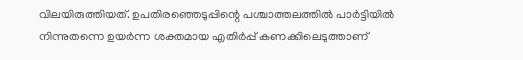വിലയിരുത്തിയത്. ഉപതിരഞ്ഞെടുപ്പിന്റെ പശ്ചാത്തലത്തില്‍ പാര്‍ട്ടിയില്‍ നിന്നുതന്നെ ഉയര്‍ന്ന ശക്തമായ എതിര്‍പ്പ് കണക്കിലെടുത്താണ്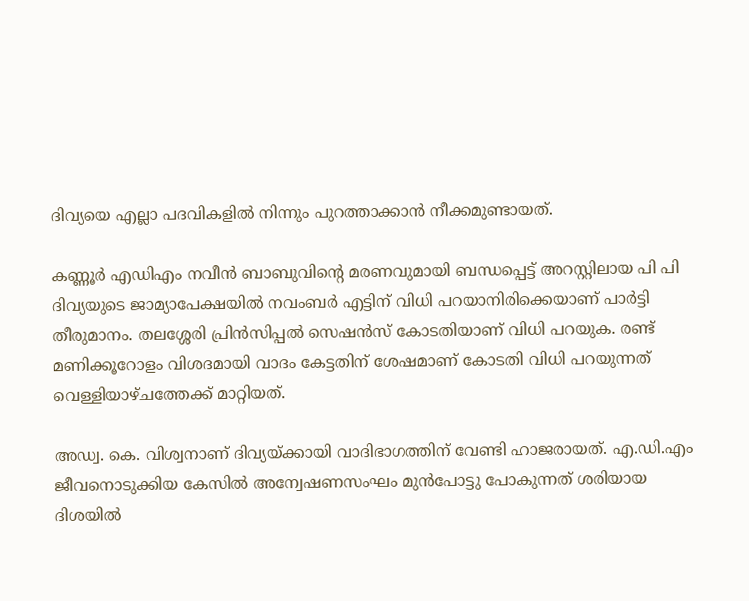ദിവ്യയെ എല്ലാ പദവികളില്‍ നിന്നും പുറത്താക്കാന്‍ നീക്കമുണ്ടായത്.

കണ്ണൂര്‍ എഡിഎം നവീന്‍ ബാബുവിന്റെ മരണവുമായി ബന്ധപ്പെട്ട് അറസ്റ്റിലായ പി പി ദിവ്യയുടെ ജാമ്യാപേക്ഷയില്‍ നവംബര്‍ എട്ടിന് വിധി പറയാനിരിക്കെയാണ് പാര്‍ട്ടി തീരുമാനം. തലശ്ശേരി പ്രിന്‍സിപ്പല്‍ സെഷന്‍സ് കോടതിയാണ് വിധി പറയുക. രണ്ട് മണിക്കൂറോളം വിശദമായി വാദം കേട്ടതിന് ശേഷമാണ് കോടതി വിധി പറയുന്നത് വെള്ളിയാഴ്ചത്തേക്ക് മാറ്റിയത്.

അഡ്വ. കെ. വിശ്വനാണ് ദിവ്യയ്ക്കായി വാദിഭാഗത്തിന് വേണ്ടി ഹാജരായത്. എ.ഡി.എം ജീവനൊടുക്കിയ കേസില്‍ അന്വേഷണസംഘം മുന്‍പോട്ടു പോകുന്നത് ശരിയായ ദിശയില്‍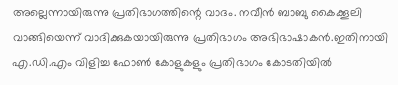അല്ലെന്നായിരുന്നു പ്രതിഭാഗത്തിന്റെ വാദം. നവീന്‍ ബാബു കൈക്കൂലി വാങ്ങിയെന്ന് വാദിക്കുകയായിരുന്നു പ്രതിഭാഗം അഭിഭാഷാകന്‍.ഇതിനായി എ.ഡി.എം വിളിച്ച ഫോണ്‍ കോളുകളും പ്രതിഭാഗം കോടതിയില്‍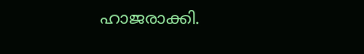ഹാജരാക്കി.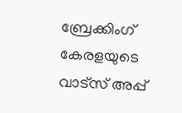ബ്രേക്കിംഗ് കേരളയുടെ വാട്സ് അപ്പ്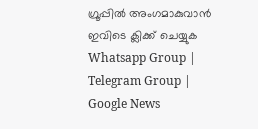ഗ്രൂപ്പിൽ അംഗമാകുവാൻ ഇവിടെ ക്ലിക്ക് ചെയ്യുക Whatsapp Group | Telegram Group | Google News